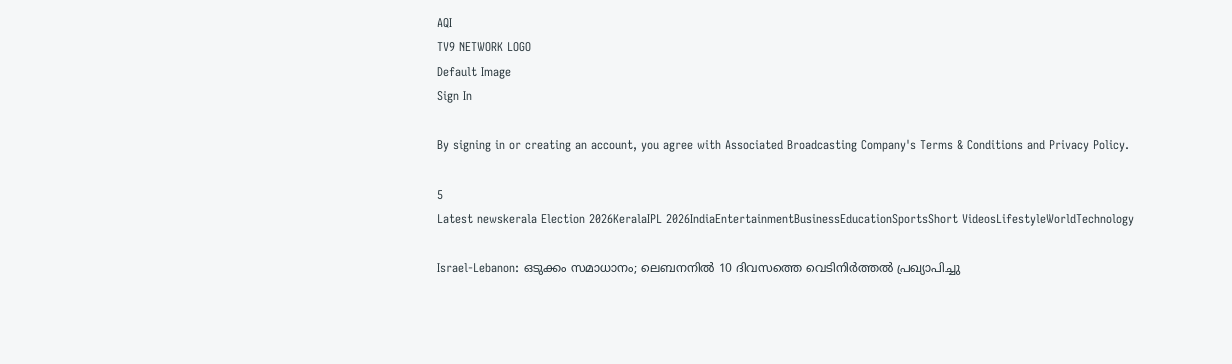AQI
TV9 NETWORK LOGO
Default Image
Sign In

By signing in or creating an account, you agree with Associated Broadcasting Company's Terms & Conditions and Privacy Policy.

5
Latest newskerala Election 2026KeralaIPL 2026IndiaEntertainmentBusinessEducationSportsShort VideosLifestyleWorldTechnology

Israel-Lebanon: ഒടുക്കം സമാധാനം; ലെബനനില്‍ 10 ദിവസത്തെ വെടിനിര്‍ത്തല്‍ പ്രഖ്യാപിച്ചു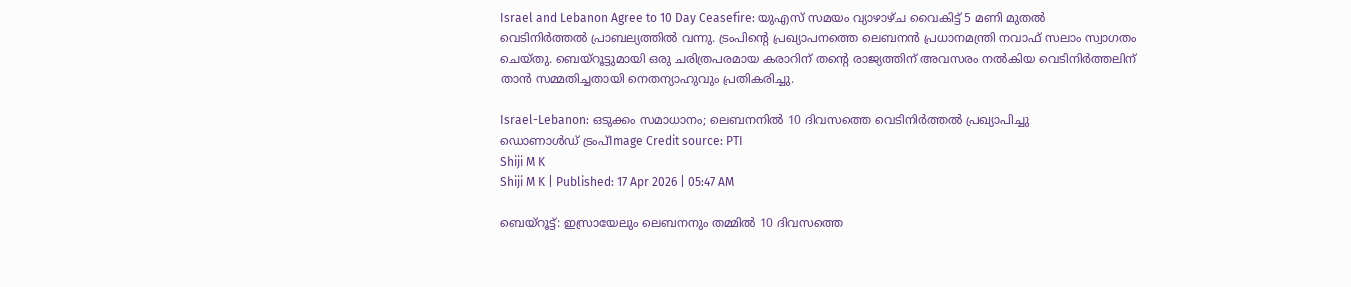Israel and Lebanon Agree to 10 Day Ceasefire: യുഎസ് സമയം വ്യാഴാഴ്ച വൈകിട്ട് 5 മണി മുതല്‍ വെടിനിര്‍ത്തല്‍ പ്രാബല്യത്തില്‍ വന്നു. ട്രംപിന്റെ പ്രഖ്യാപനത്തെ ലെബനന്‍ പ്രധാനമന്ത്രി നവാഫ് സലാം സ്വാഗതം ചെയ്തു. ബെയ്‌റൂട്ടുമായി ഒരു ചരിത്രപരമായ കരാറിന് തന്റെ രാജ്യത്തിന് അവസരം നല്‍കിയ വെടിനിര്‍ത്തലിന് താന്‍ സമ്മതിച്ചതായി നെതന്യാഹുവും പ്രതികരിച്ചു.

Israel-Lebanon: ഒടുക്കം സമാധാനം; ലെബനനില്‍ 10 ദിവസത്തെ വെടിനിര്‍ത്തല്‍ പ്രഖ്യാപിച്ചു
ഡൊണാൾഡ് ട്രംപ്Image Credit source: PTI
Shiji M K
Shiji M K | Published: 17 Apr 2026 | 05:47 AM

ബെയ്‌റൂട്ട്: ഇസ്രായേലും ലെബനനും തമ്മില്‍ 10 ദിവസത്തെ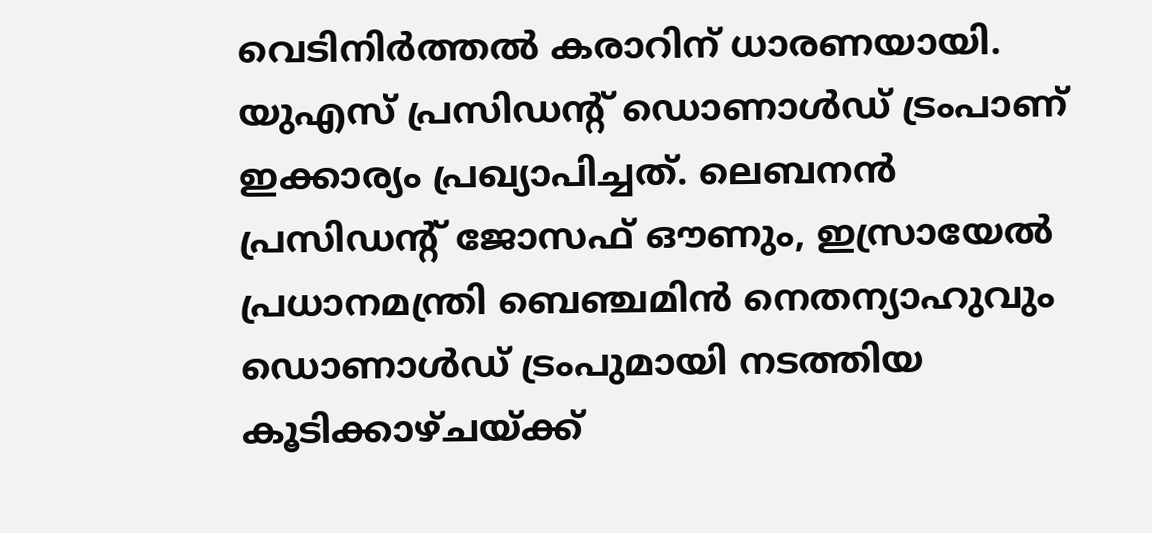വെടിനിര്‍ത്തല്‍ കരാറിന് ധാരണയായി. യുഎസ് പ്രസിഡന്റ് ഡൊണാള്‍ഡ് ട്രംപാണ് ഇക്കാര്യം പ്രഖ്യാപിച്ചത്. ലെബനന്‍ പ്രസിഡന്റ് ജോസഫ് ഔണും, ഇസ്രായേല്‍ പ്രധാനമന്ത്രി ബെഞ്ചമിന്‍ നെതന്യാഹുവും ഡൊണാള്‍ഡ് ട്രംപുമായി നടത്തിയ കൂടിക്കാഴ്ചയ്ക്ക്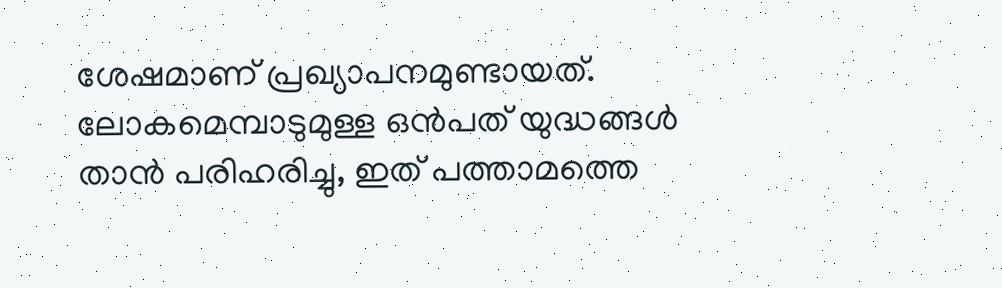ശേഷമാണ് പ്രഖ്യാപനമുണ്ടായത്. ലോകമെമ്പാടുമുള്ള ഒന്‍പത് യുദ്ധങ്ങള്‍ താന്‍ പരിഹരിച്ചു, ഇത് പത്താമത്തെ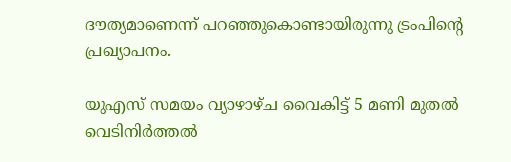ദൗത്യമാണെന്ന് പറഞ്ഞുകൊണ്ടായിരുന്നു ട്രംപിന്റെ പ്രഖ്യാപനം.

യുഎസ് സമയം വ്യാഴാഴ്ച വൈകിട്ട് 5 മണി മുതല്‍ വെടിനിര്‍ത്തല്‍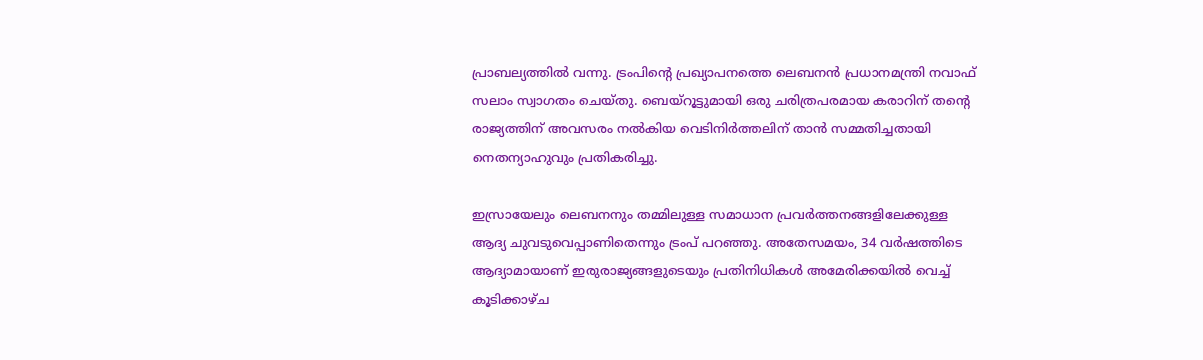പ്രാബല്യത്തില്‍ വന്നു. ട്രംപിന്റെ പ്രഖ്യാപനത്തെ ലെബനന്‍ പ്രധാനമന്ത്രി നവാഫ് സലാം സ്വാഗതം ചെയ്തു. ബെയ്‌റൂട്ടുമായി ഒരു ചരിത്രപരമായ കരാറിന് തന്റെ രാജ്യത്തിന് അവസരം നല്‍കിയ വെടിനിര്‍ത്തലിന് താന്‍ സമ്മതിച്ചതായി നെതന്യാഹുവും പ്രതികരിച്ചു.

ഇസ്രായേലും ലെബനനും തമ്മിലുള്ള സമാധാന പ്രവര്‍ത്തനങ്ങളിലേക്കുള്ള ആദ്യ ചുവടുവെപ്പാണിതെന്നും ട്രംപ് പറഞ്ഞു. അതേസമയം, 34 വര്‍ഷത്തിടെ ആദ്യാമായാണ് ഇരുരാജ്യങ്ങളുടെയും പ്രതിനിധികള്‍ അമേരിക്കയില്‍ വെച്ച് കൂടിക്കാഴ്ച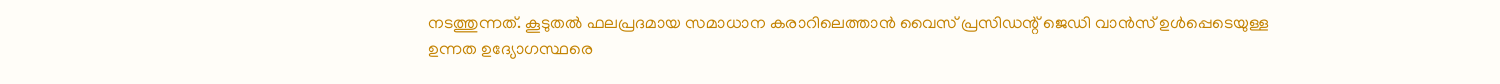നടത്തുന്നത്. കൂടുതല്‍ ഫലപ്രദമായ സമാധാന കരാറിലെത്താന്‍ വൈസ് പ്രസിഡന്റ് ജെഡി വാന്‍സ് ഉള്‍പ്പെടെയുള്ള ഉന്നത ഉദ്യോഗസ്ഥരെ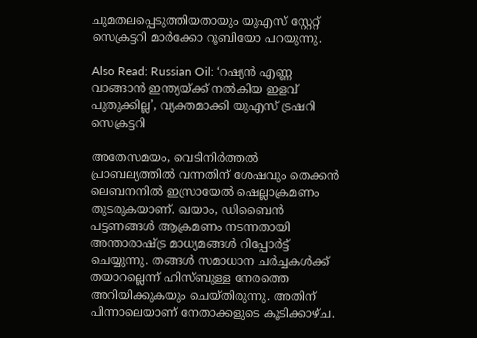ചുമതലപ്പെടുത്തിയതായും യുഎസ് സ്റ്റേറ്റ് സെക്രട്ടറി മാര്‍ക്കോ റൂബിയോ പറയുന്നു.

Also Read: Russian Oil: ‘റഷ്യൻ എണ്ണ വാങ്ങാൻ ഇന്ത്യയ്ക്ക് നൽകിയ ഇളവ് പുതുക്കില്ല’, വ്യക്തമാക്കി യുഎസ് ട്രഷറി സെക്രട്ടറി

അതേസമയം, വെടിനിര്‍ത്തല്‍ പ്രാബല്യത്തില്‍ വന്നതിന് ശേഷവും തെക്കന്‍ ലെബനനില്‍ ഇസ്രായേല്‍ ഷെല്ലാക്രമണം തുടരുകയാണ്. ഖയാം, ഡിബൈന്‍ പട്ടണങ്ങള്‍ ആക്രമണം നടന്നതായി അന്താരാഷ്ട്ര മാധ്യമങ്ങള്‍ റിപ്പോര്‍ട്ട് ചെയ്യുന്നു. തങ്ങള്‍ സമാധാന ചര്‍ച്ചകള്‍ക്ക് തയാറല്ലെന്ന് ഹിസ്ബുള്ള നേരത്തെ അറിയിക്കുകയും ചെയ്തിരുന്നു. അതിന് പിന്നാലെയാണ് നേതാക്കളുടെ കൂടിക്കാഴ്ച.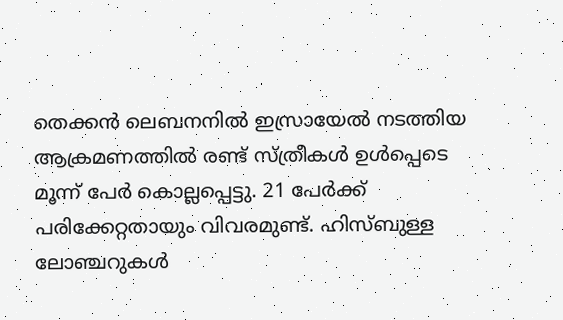തെക്കന്‍ ലെബനനില്‍ ഇസ്രായേല്‍ നടത്തിയ ആക്രമണത്തില്‍ രണ്ട് സ്ത്രീകള്‍ ഉള്‍പ്പെടെ മൂന്ന് പേര്‍ കൊല്ലപ്പെട്ടു. 21 പേര്‍ക്ക് പരിക്കേറ്റതായും വിവരമുണ്ട്. ഹിസ്ബുള്ള ലോഞ്ചറുകള്‍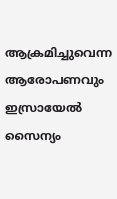ആക്രമിച്ചുവെന്ന ആരോപണവും ഇസ്രായേല്‍ സൈന്യം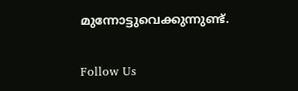മുന്നോട്ടുവെക്കുന്നുണ്ട്.

Follow Us